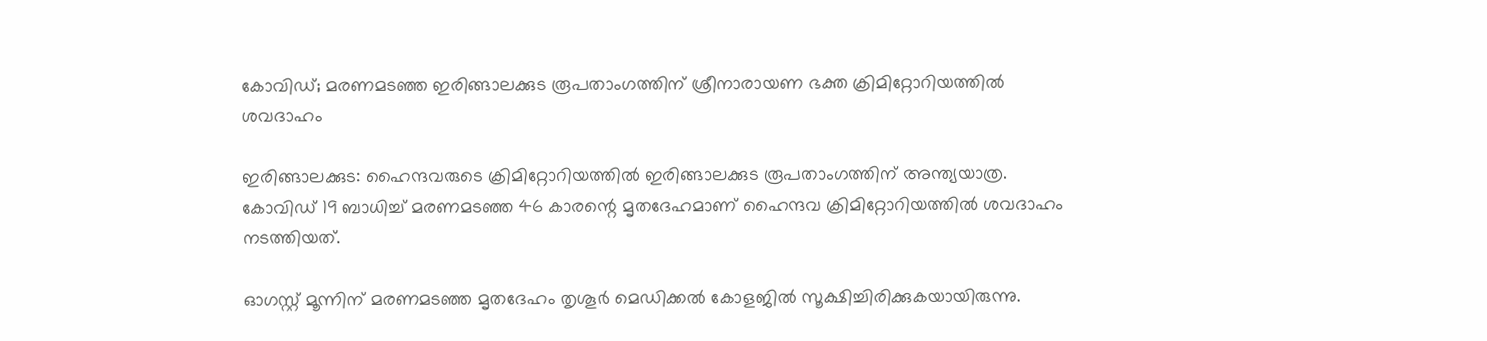കോവിഡ്; മരണമടഞ്ഞ ഇരിങ്ങാലക്കുട രൂപതാംഗത്തിന് ശ്രീനാരായണ ഭക്ത ക്രിമിറ്റോറിയത്തില്‍ ശവദാഹം

ഇരിങ്ങാലക്കുട: ഹൈന്ദവരുടെ ക്രിമിറ്റോറിയത്തില്‍ ഇരിങ്ങാലക്കുട രൂപതാംഗത്തിന് അന്ത്യയാത്ര. കോവിഡ് 19 ബാധിച്ച് മരണമടഞ്ഞ 46 കാരന്റെ മൃതദേഹമാണ് ഹൈന്ദവ ക്രിമിറ്റോറിയത്തില്‍ ശവദാഹം നടത്തിയത്.

ഓഗസ്റ്റ് മൂന്നിന് മരണമടഞ്ഞ മൃതദേഹം തൃശൂര്‍ മെഡിക്കല്‍ കോളജില്‍ സൂക്ഷിച്ചിരിക്കുകയായിരുന്നു.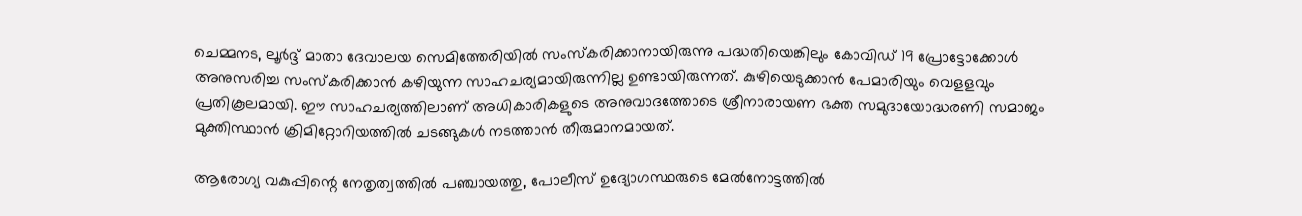ചെമ്മനട, ലൂര്‍ദ്ദ് മാതാ ദേവാലയ സെമിത്തേരിയില്‍ സംസ്‌കരിക്കാനായിരുന്നു പദ്ധതിയെങ്കിലും കോവിഡ് 19 പ്രോട്ടോക്കോള്‍ അനുസരിച്ച സംസ്‌കരിക്കാന്‍ കഴിയുന്ന സാഹചര്യമായിരുന്നില്ല ഉണ്ടായിരുന്നത്. കുഴിയെടുക്കാന്‍ പേമാരിയും വെളളവും പ്രതികൂലമായി. ഈ സാഹചര്യത്തിലാണ് അധികാരികളുടെ അനുവാദത്തോടെ ശ്രീനാരായണ ഭക്ത സമുദായോദ്ധരണി സമാജം മുക്തിസ്ഥാന്‍ ക്രിമിറ്റോറിയത്തില്‍ ചടങ്ങുകള്‍ നടത്താന്‍ തീരുമാനമായത്.

ആരോഗ്യ വകുപ്പിന്റെ നേതൃത്വത്തിൽ പഞ്ചായത്തു, പോലീസ് ഉദ്യോഗസ്ഥരുടെ മേൽനോട്ടത്തിൽ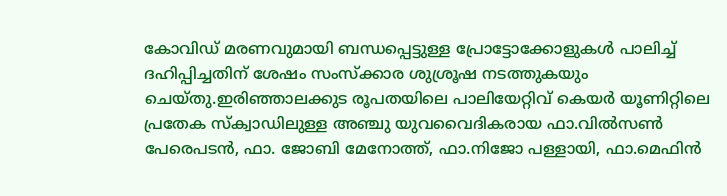കോവിഡ് മരണവുമായി ബന്ധപ്പെട്ടുള്ള പ്രോട്ടോക്കോളുകൾ പാലിച്ച് ദഹിപ്പിച്ചതിന് ശേഷം സംസ്ക്കാര ശുശ്രൂഷ നടത്തുകയും ചെയ്‌തു.ഇരിഞ്ഞാലക്കുട രൂപതയിലെ പാലിയേറ്റിവ് കെയർ യൂണിറ്റിലെ പ്രതേക സ്ക്വാഡിലുള്ള അഞ്ചു യുവവൈദികരായ ഫാ.വിൽസൺ പേരെപടൻ, ഫാ. ജോബി മേനോത്ത്, ഫാ.നിജോ പള്ളായി, ഫാ.മെഫിൻ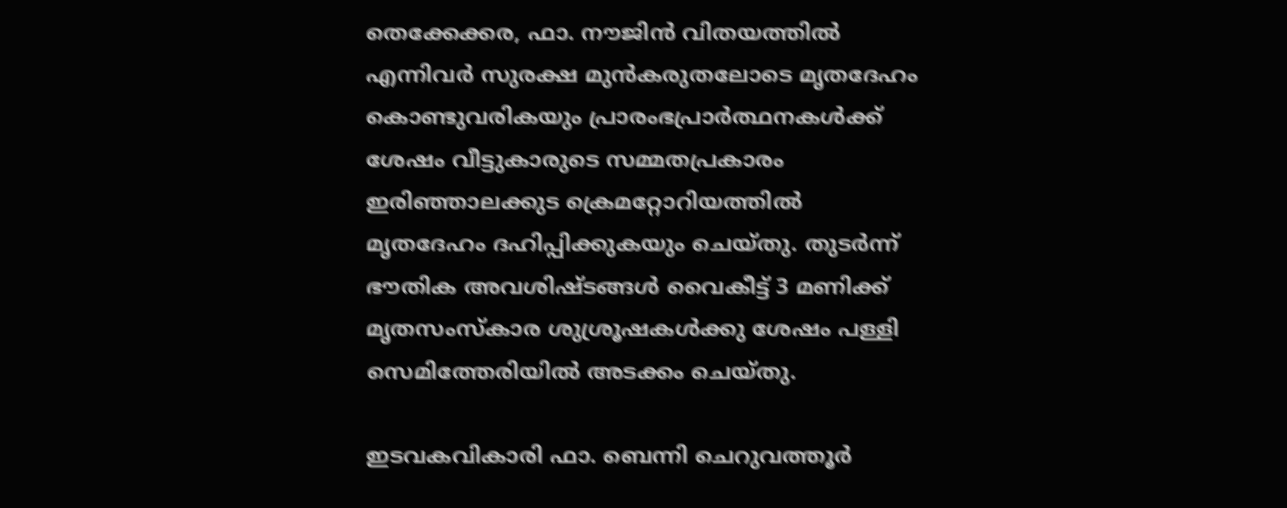തെക്കേക്കര, ഫാ. നൗജിൻ വിതയത്തിൽ എന്നിവർ സുരക്ഷ മുൻകരുതലോടെ മൃതദേഹം കൊണ്ടുവരികയും പ്രാരംഭപ്രാർത്ഥനകൾക്ക് ശേഷം വീട്ടുകാരുടെ സമ്മതപ്രകാരം ഇരിഞ്ഞാലക്കുട ക്രെമറ്റോറിയത്തിൽ മൃതദേഹം ദഹിപ്പിക്കുകയും ചെയ്‌തു. തുടർന്ന് ഭൗതിക അവശിഷ്ടങ്ങൾ വൈകീട്ട് 3 മണിക്ക് മൃതസംസ്കാര ശുശ്രൂഷകൾക്കു ശേഷം പള്ളി സെമിത്തേരിയിൽ അടക്കം ചെയ്തു.

ഇടവകവികാരി ഫാ. ബെന്നി ചെറുവത്തൂര്‍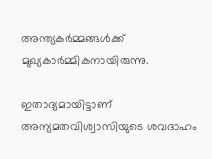അന്ത്യകര്‍മ്മങ്ങള്‍ക്ക് മുഖ്യകാര്‍മ്മികനായിരുന്നു.

ഇതാദ്യമായിട്ടാണ് അന്യമതവിശ്വാസിയുടെ ശവദാഹം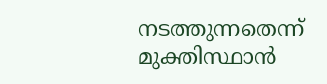നടത്തുന്നതെന്ന് മുക്തിസ്ഥാന്‍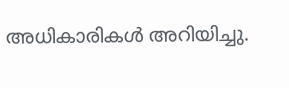അധികാരികള്‍ അറിയിച്ചു.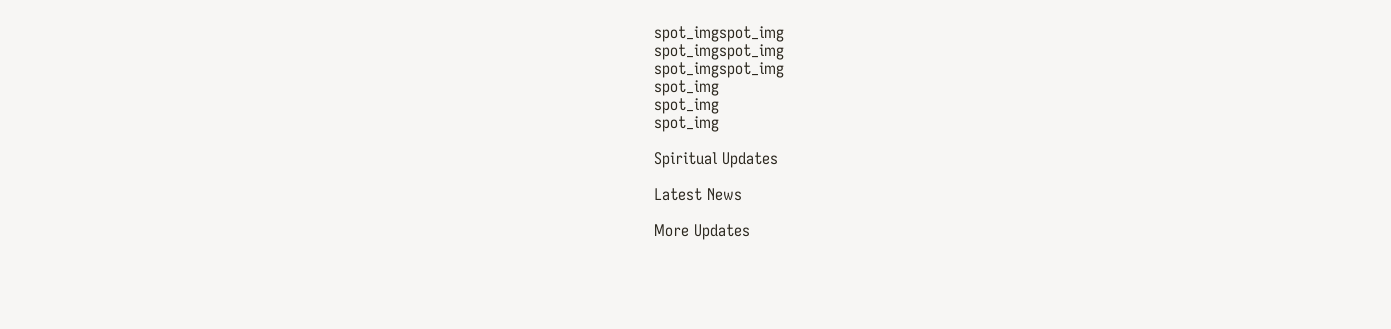spot_imgspot_img
spot_imgspot_img
spot_imgspot_img
spot_img
spot_img
spot_img

Spiritual Updates

Latest News

More Updates